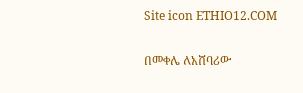Site icon ETHIO12.COM

በመቀሌ ለአሸባሪው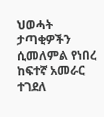ህወሓት ታጣቂዎችን ሲመለምል የነበረ ከፍተኛ አመራር ተገደለ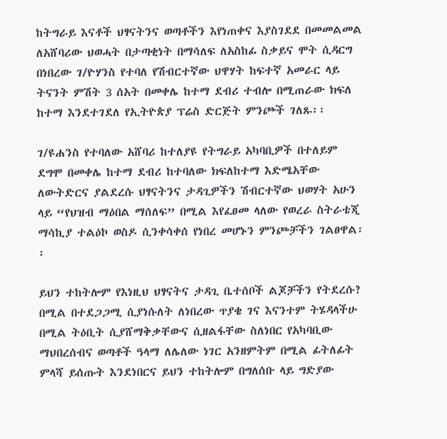ከትግራይ እናቶች ህፃናትንና ወጣቶችን እየነጠቀና እያስገደደ በመመልመል ለአሸባሪው ህወሓት በታጣቂነት በማሳለፍ ለአስከፊ ስቃይና ሞት ሲዳርግ በነበረው ገ/ዮሃንስ የተባለ የሽብርተኛው ህዋሃት ከፍተኛ አመራር ላይ ትናንት ምሽት 3 ሰአት በመቀሌ ከተማ ደብሪ ተብሎ በሚጠራው ክፍለ ከተማ እንደተገደለ የኢትዮጵያ ፕሬስ ድርጅት ምንጮች ገለጹ፡፡

ገ/ዩሐንስ የተባለው አሸባሪ ከተለያዩ የትግራይ አካባቢዎች በተለይም ደግሞ በመቀሌ ከተማ ደብሪ ከተባለው ክፍለከተማ እድሜአቸው ለውትድርና ያልደረሱ ህፃናትንና ታዳጊዎችን ሽብርተኛው ህወሃት አሁን ላይ “የህዝብ ማዕበል ማሰለፍ” በሚል እየፈፀመ ላለው የወረራ ስትራቴጂ ማሳኪያ ተልዕኮ ወስዶ ሲንቀሳቀሰ የነበረ መሆኑን ምንጮቻችን ገልፀዋል፡፡

ይህን ተከትሎም የእነዚህ ህፃናትና ታዳጊ ቤተሰቦች ልጆቻችን የትደረሱ? በሚል በተደጋጋሚ ሲያነሱለት ለነበረው ጥያቄ ገና እናንተም ትሄዳላችሁ በሚል ትዕቢት ሲያሸማቅቃቸውና ሲዘልፋቸው ስለነበር የአካባቢው ማህበረሰብና ወጣቶች ዓላማ ለሌለው ነገር አንዘምትም በሚል ፊትለፊት ምላሻ ይሰጡት እንደነበርና ይህን ተከትሎም በግለሰቡ ላይ ግድያው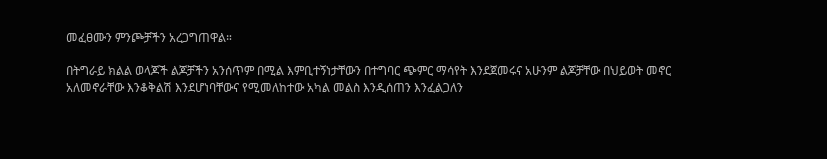መፈፀሙን ምንጮቻችን አረጋግጠዋል።

በትግራይ ክልል ወላጆች ልጆቻችን አንሰጥም በሚል እምቢተኝነታቸውን በተግባር ጭምር ማሳየት እንደጀመሩና አሁንም ልጆቻቸው በህይወት መኖር አለመኖራቸው እንቆቅልሽ እንደሆነባቸውና የሚመለከተው አካል መልስ እንዲሰጠን እንፈልጋለን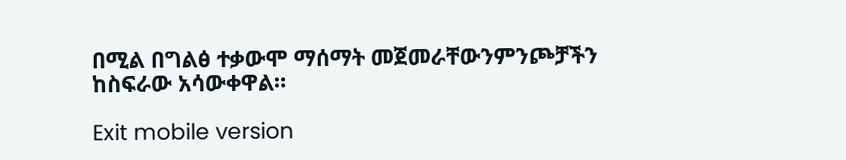በሚል በግልፅ ተቃውሞ ማሰማት መጀመራቸውንምንጮቻችን ከስፍራው አሳውቀዋል።

Exit mobile version